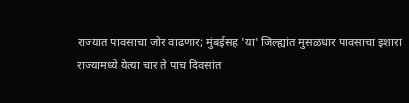राज्यात पावसाचा जोर वाढणार; मुंबईसह 'या' जिल्ह्यांत मुसळधार पावसाचा इशारा
राज्यामध्ये येत्या चार ते पाच दिवसांत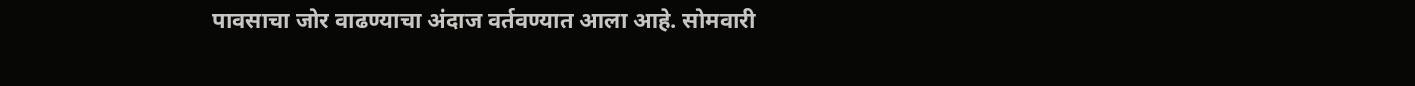पावसाचा जोर वाढण्याचा अंदाज वर्तवण्यात आला आहे. सोमवारी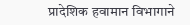प्रादेशिक हवामान विभागाने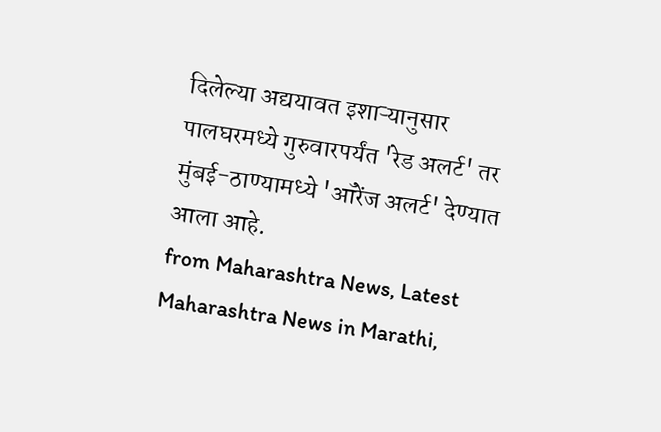दिलेल्या अद्ययावत इशाऱ्यानुसार पालघरमध्ये गुरुवारपर्यंत 'रेड अलर्ट' तर मुंबई-ठाण्यामध्ये 'ऑरेंज अलर्ट' देण्यात आला आहे.
from Maharashtra News, Latest Maharashtra News in Marathi,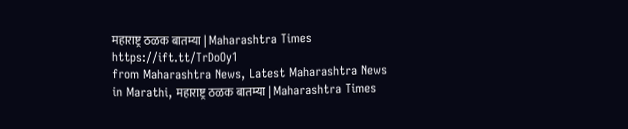महाराष्ट्र ठळक बातम्या | Maharashtra Times https://ift.tt/TrDoOy1
from Maharashtra News, Latest Maharashtra News in Marathi, महाराष्ट्र ठळक बातम्या | Maharashtra Times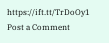https://ift.tt/TrDoOy1
Post a Comment